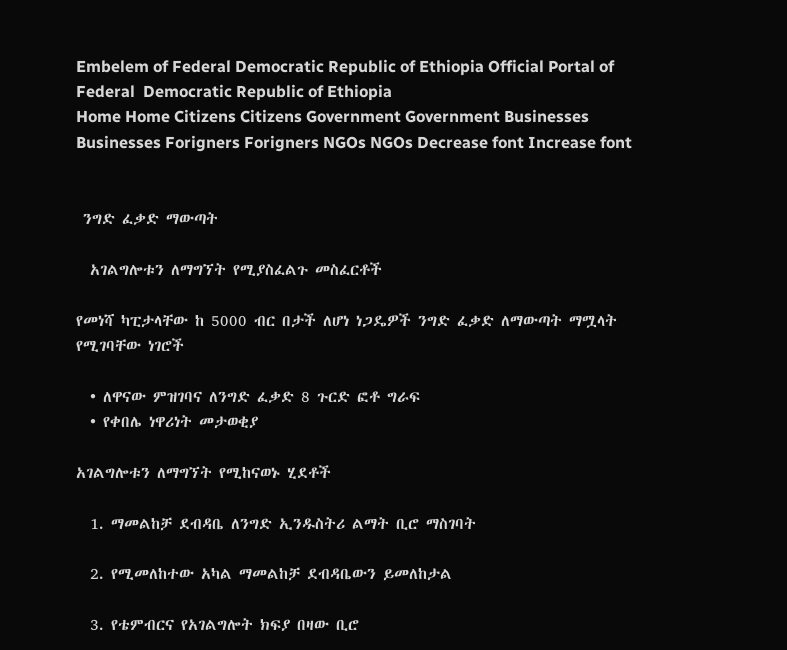Embelem of Federal Democratic Republic of Ethiopia Official Portal of Federal  Democratic Republic of Ethiopia
Home Home Citizens Citizens Government Government Businesses Businesses Forigners Forigners NGOs NGOs Decrease font Increase font


 ንግድ ፈቃድ ማውጣት

  አገልግሎቱን ለማግኘት የሚያስፈልጉ መስፈርቶች

የመነሻ ካፒታላቸው ከ 5000 ብር በታች ለሆነ ነጋዴዎች ንግድ ፈቃድ ለማውጣት ማሟላት የሚገባቸው ነገሮች

  • ለዋናው ምዝገባና ለንግድ ፈቃድ 8 ጉርድ ፎቶ ግራፍ
  • የቀበሌ ነዋሪነት መታወቂያ

አገልግሎቱን ለማግኘት የሚከናወኑ ሂደቶች

  1. ማመልከቻ ደብዳቤ ለንግድ ኢንዱስትሪ ልማት ቢሮ ማስገባት

  2. የሚመለከተው አካል ማመልከቻ ደብዳቤውን ይመለከታል

  3. የቴምብርና የአገልግሎት ክፍያ በዛው ቢሮ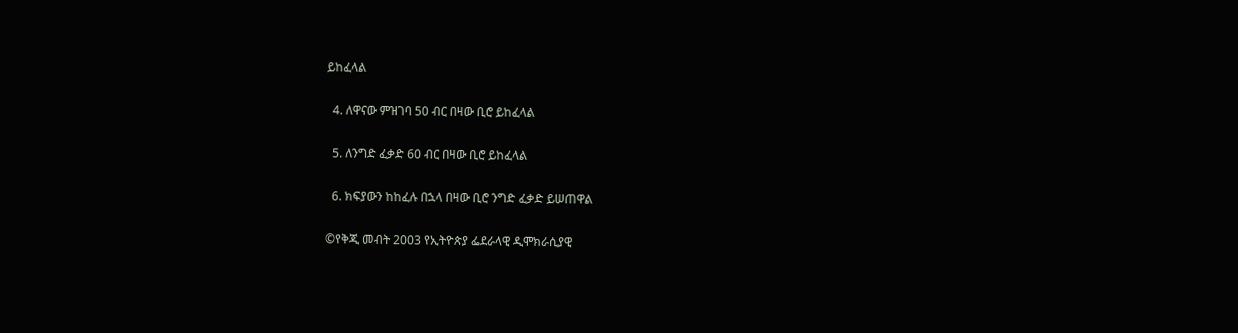ይከፈላል

  4. ለዋናው ምዝገባ 50 ብር በዛው ቢሮ ይከፈላል

  5. ለንግድ ፈቃድ 60 ብር በዛው ቢሮ ይከፈላል

  6. ክፍያውን ከከፈሉ በኋላ በዛው ቢሮ ንግድ ፈቃድ ይሠጠዋል

©የቅጂ መብት 2003 የኢትዮጵያ ፌደራላዊ ዲሞክራሲያዊ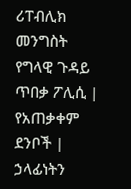ሪፐብሊክ መንግስት
የግላዊ ጉዳይ ጥበቃ ፖሊሲ |  የአጠቃቀም ደንቦች |  ኃላፊነትን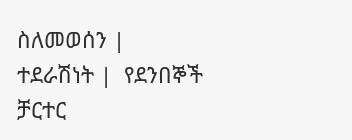ስለመወሰን |
ተደራሽነት |  የደንበኞች ቻርተር